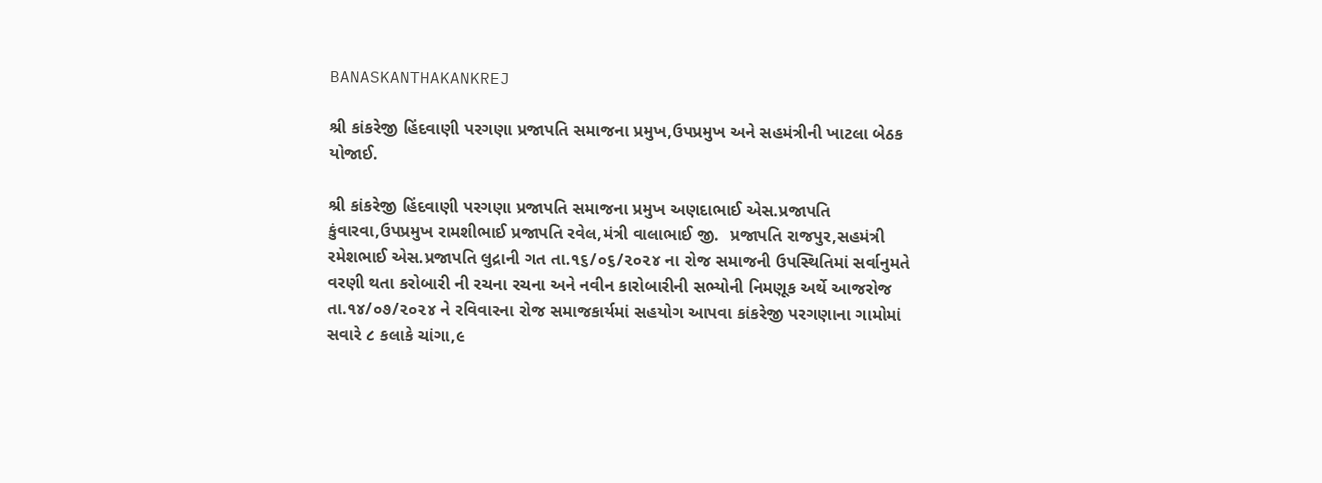BANASKANTHAKANKREJ

શ્રી કાંકરેજી હિંદવાણી પરગણા પ્રજાપતિ સમાજના પ્રમુખ,ઉપપ્રમુખ અને સહમંત્રીની ખાટલા બેઠક યોજાઈ.

શ્રી કાંકરેજી હિંદવાણી પરગણા પ્રજાપતિ સમાજના પ્રમુખ અણદાભાઈ એસ.પ્રજાપતિ કુંવારવા,ઉપપ્રમુખ રામશીભાઈ પ્રજાપતિ રવેલ,મંત્રી વાલાભાઈ જી.  પ્રજાપતિ રાજપુર,સહમંત્રી રમેશભાઈ એસ.પ્રજાપતિ લુદ્રાની ગત તા.૧૬/૦૬/૨૦૨૪ ના રોજ સમાજની ઉપસ્થિતિમાં સર્વાનુમતે વરણી થતા કરોબારી ની રચના રચના અને નવીન કારોબારીની સભ્યોની નિમણૂક અર્થે આજરોજ તા.૧૪/૦૭/૨૦૨૪ ને રવિવારના રોજ સમાજકાર્યમાં સહયોગ આપવા કાંકરેજી પરગણાના ગામોમાં સવારે ૮ કલાકે ચાંગા,૯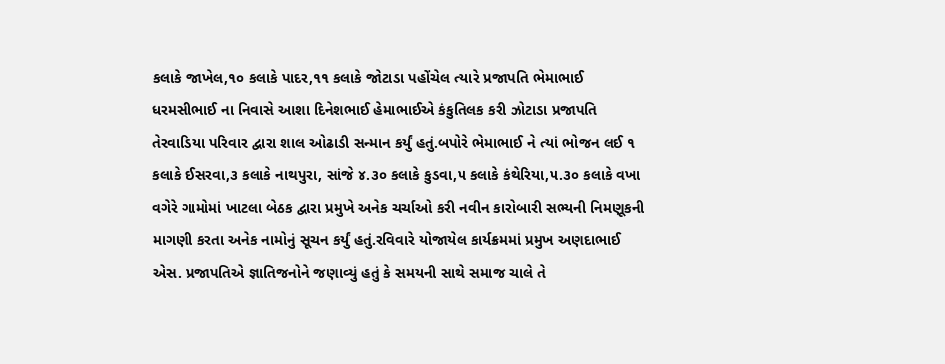કલાકે જાખેલ,૧૦ કલાકે પાદર,૧૧ કલાકે જોટાડા પહોંચેલ ત્યારે પ્રજાપતિ ભેમાભાઈ ધરમસીભાઈ ના નિવાસે આશા દિનેશભાઈ હેમાભાઈએ કંકુતિલક કરી ઝોટાડા પ્રજાપતિ તેરવાડિયા પરિવાર દ્વારા શાલ ઓઢાડી સન્માન કર્યું હતું.બપોરે ભેમાભાઈ ને ત્યાં ભોજન લઈ ૧ કલાકે ઈસરવા,૩ કલાકે નાથપુરા, સાંજે ૪.૩૦ કલાકે કુડવા,૫ કલાકે કંથેરિયા,૫.૩૦ કલાકે વખા વગેરે ગામોમાં ખાટલા બેઠક દ્વારા પ્રમુખે અનેક ચર્ચાઓ કરી નવીન કારોબારી સભ્યની નિમણૂકની માગણી કરતા અનેક નામોનું સૂચન કર્યું હતું.રવિવારે યોજાયેલ કાર્યક્રમમાં પ્રમુખ અણદાભાઈ એસ. પ્રજાપતિએ જ્ઞાતિજનોને જણાવ્યું હતું કે સમયની સાથે સમાજ ચાલે તે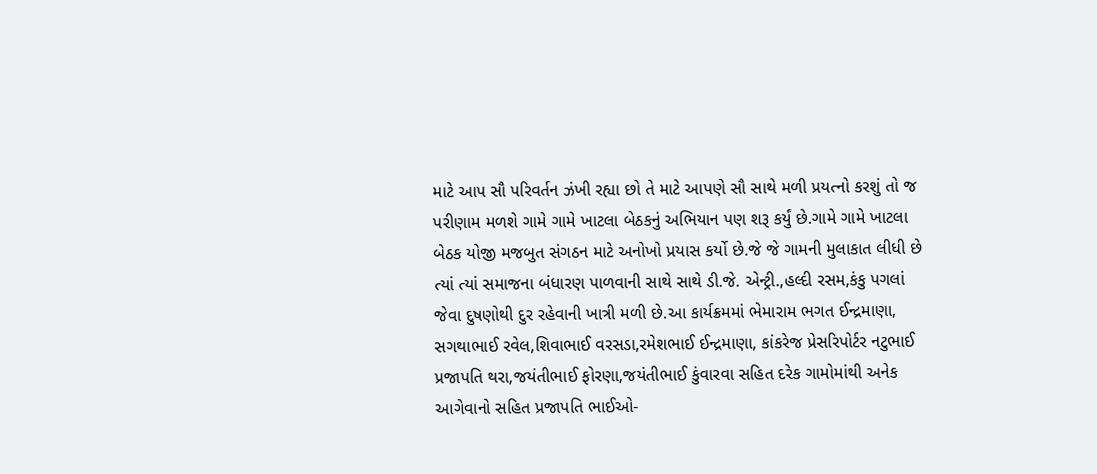માટે આપ સૌ પરિવર્તન ઝંખી રહ્યા છો તે માટે આપણે સૌ સાથે મળી પ્રયત્નો કરશું તો જ પરીણામ મળશે ગામે ગામે ખાટલા બેઠકનું અભિયાન પણ શરૂ કર્યું છે.ગામે ગામે ખાટલા બેઠક યોજી મજબુત સંગઠન માટે અનોખો પ્રયાસ કર્યો છે.જે જે ગામની મુલાકાત લીધી છે ત્યાં ત્યાં સમાજના બંધારણ પાળવાની સાથે સાથે ડી.જે. એન્ટ્રી.,હલ્દી રસમ,કંકુ પગલાં જેવા દુષણોથી દુર રહેવાની ખાત્રી મળી છે.આ કાર્યક્રમમાં ભેમારામ ભગત ઈન્દ્રમાણા, સગથાભાઈ રવેલ,શિવાભાઈ વરસડા,રમેશભાઈ ઈન્દ્રમાણા, કાંકરેજ પ્રેસરિપોર્ટર નટુભાઈ પ્રજાપતિ થરા,જયંતીભાઈ ફોરણા,જયંતીભાઈ કુંવારવા સહિત દરેક ગામોમાંથી અનેક આગેવાનો સહિત પ્રજાપતિ ભાઈઓ-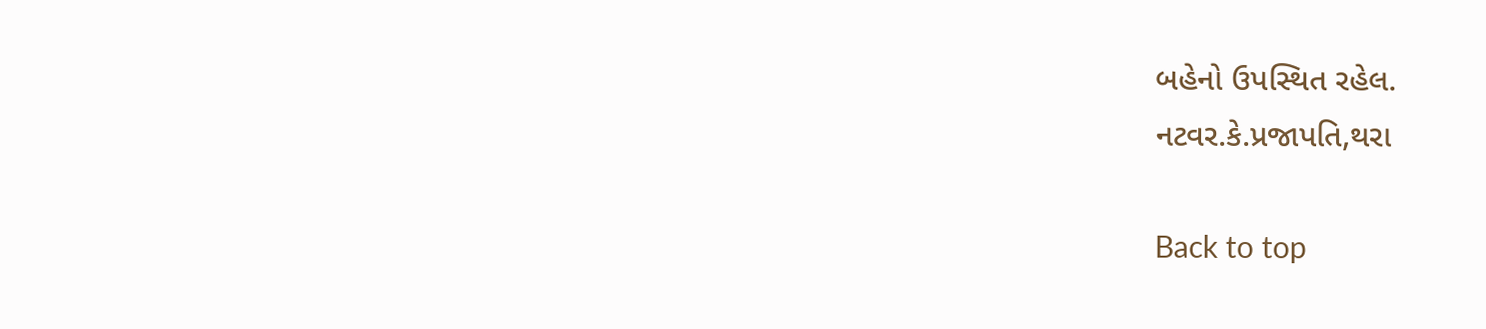બહેનો ઉપસ્થિત રહેલ.
નટવર.કે.પ્રજાપતિ,થરા

Back to top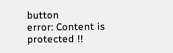button
error: Content is protected !!